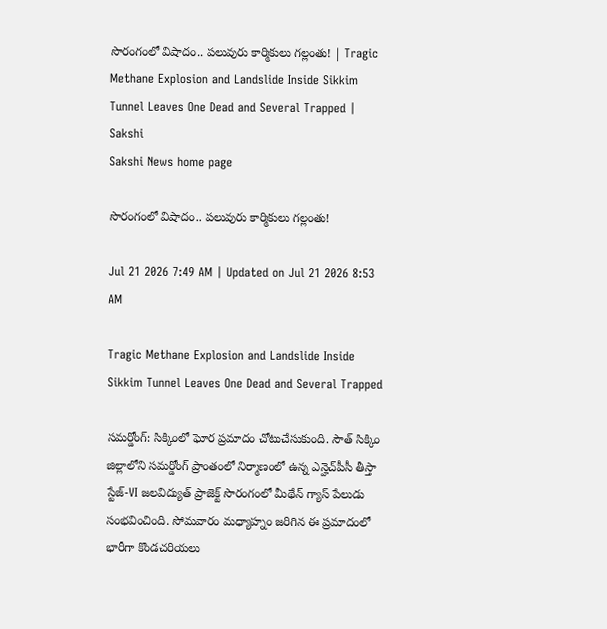సొరంగంలో విషాదం.. పలువురు కార్మికులు గల్లంతు! | Tragic Methane Explosion and Landslide Inside Sikkim Tunnel Leaves One Dead and Several Trapped | Sakshi
Sakshi News home page

సొరంగంలో విషాదం.. పలువురు కార్మికులు గల్లంతు!

Jul 21 2026 7:49 AM | Updated on Jul 21 2026 8:53 AM

Tragic Methane Explosion and Landslide Inside Sikkim Tunnel Leaves One Dead and Several Trapped

సమర్డోంగ్: సిక్కింలో ఘోర ప్రమాదం చోటుచేసుకుంది. సౌత్ సిక్కిం జిల్లాలోని సమర్డోంగ్ ప్రాంతంలో నిర్మాణంలో ఉన్న ఎన్హెచ్‌పీసీ తీస్తా స్టేజ్-VI జలవిద్యుత్ ప్రాజెక్ట్ సొరంగంలో మీథేన్ గ్యాస్ పేలుడు సంభవించింది. సోమవారం మధ్యాహ్నం జరిగిన ఈ ప్రమాదంలో భారీగా కొండచరియలు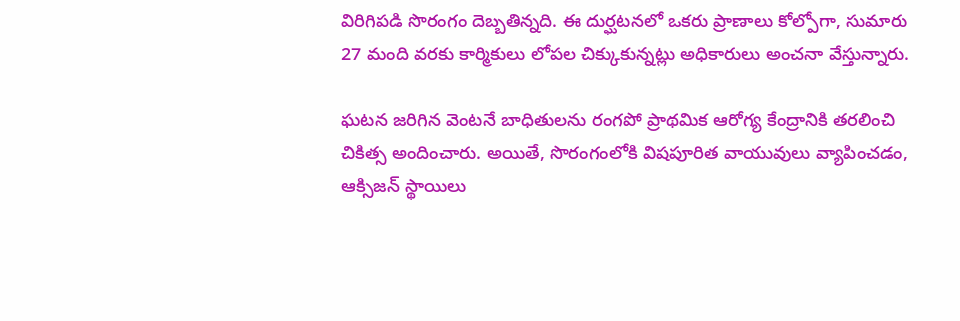విరిగిపడి సొరంగం దెబ్బతిన్నది. ఈ దుర్ఘటనలో ఒకరు ప్రాణాలు కోల్పోగా, సుమారు 27 మంది వరకు కార్మికులు లోపల చిక్కుకున్నట్లు అధికారులు అంచనా వేస్తున్నారు.

ఘటన జరిగిన వెంటనే బాధితులను రంగపో ప్రాథమిక ఆరోగ్య కేంద్రానికి తరలించి చికిత్స అందించారు. అయితే, సొరంగంలోకి విషపూరిత వాయువులు వ్యాపించడం, ఆక్సిజన్ స్థాయిలు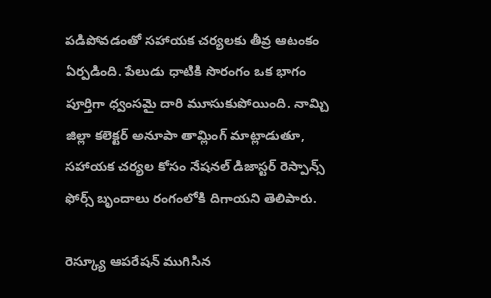పడిపోవడంతో సహాయక చర్యలకు తీవ్ర ఆటంకం ఏర్పడింది. పేలుడు ధాటికి సొరంగం ఒక భాగం పూర్తిగా ధ్వంసమై దారి మూసుకుపోయింది. నామ్చి జిల్లా కలెక్టర్ అనూపా తామ్లింగ్ మాట్లాడుతూ, సహాయక చర్యల కోసం నేషనల్ డిజాస్టర్ రెస్పాన్స్ ఫోర్స్ బృందాలు రంగంలోకి దిగాయని తెలిపారు.

రెస్క్యూ ఆపరేషన్ ముగిసిన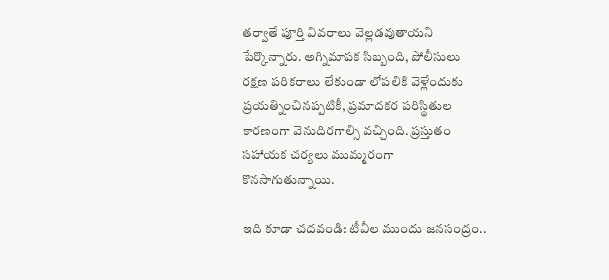తర్వాతే పూర్తి వివరాలు వెల్లడవుతాయని పేర్కొన్నారు. అగ్నిమాపక సిబ్బంది, పోలీసులు రక్షణ పరికరాలు లేకుండా లోపలికి వెళ్లేందుకు ప్రయత్నించినప్పటికీ, ప్రమాదకర పరిస్థితుల కారణంగా వెనుదిరగాల్సి వచ్చింది. ప్రస్తుతం సహాయక చర్యలు ముమ్మరంగా కొనసాగుతున్నాయి.

ఇది కూడా చదవండి: టీవీల ముందు జనసంద్రం..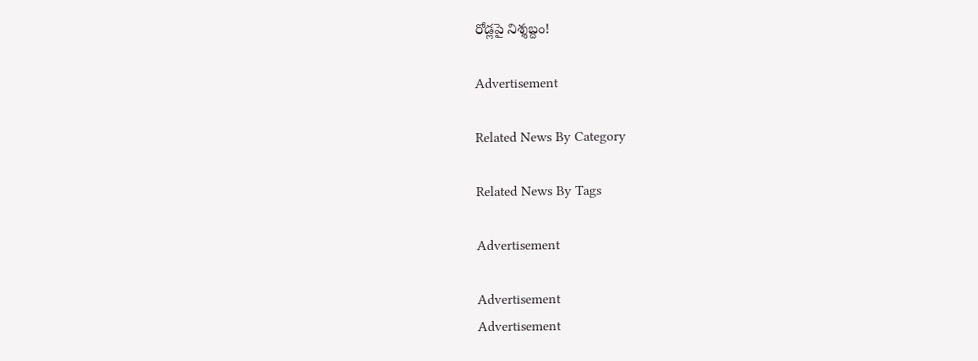రోడ్లపై నిశ్శబ్దం!

Advertisement

Related News By Category

Related News By Tags

Advertisement

Advertisement
Advertisement